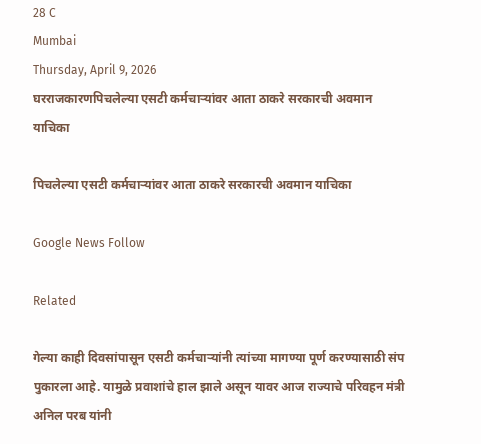28 C
Mumbai
Thursday, April 9, 2026
घरराजकारणपिचलेल्या एसटी कर्मचाऱ्यांवर आता ठाकरे सरकारची अवमान याचिका

पिचलेल्या एसटी कर्मचाऱ्यांवर आता ठाकरे सरकारची अवमान याचिका

Google News Follow

Related

गेल्या काही दिवसांपासून एसटी कर्मचाऱ्यांनी त्यांच्या मागण्या पूर्ण करण्यासाठी संप पुकारला आहे. यामुळे प्रवाशांचे हाल झाले असून यावर आज राज्याचे परिवहन मंत्री अनिल परब यांनी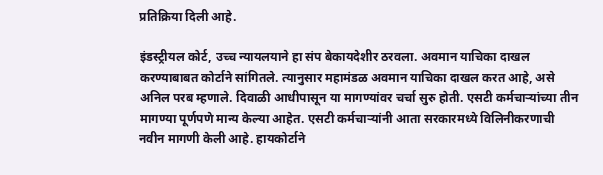प्रतिक्रिया दिली आहे.

इंडस्ट्रीयल कोर्ट, उच्च न्यायलयाने हा संप बेकायदेशीर ठरवला. अवमान याचिका दाखल करण्याबाबत कोर्टाने सांगितले. त्यानुसार महामंडळ अवमान याचिका दाखल करत आहे, असे अनिल परब म्हणाले. दिवाळी आधीपासून या मागण्यांवर चर्चा सुरु होती. एसटी कर्मचाऱ्यांच्या तीन मागण्या पूर्णपणे मान्य केल्या आहेत. एसटी कर्मचाऱ्यांनी आता सरकारमध्ये विलिनीकरणाची नवीन मागणी केली आहे. हायकोर्टाने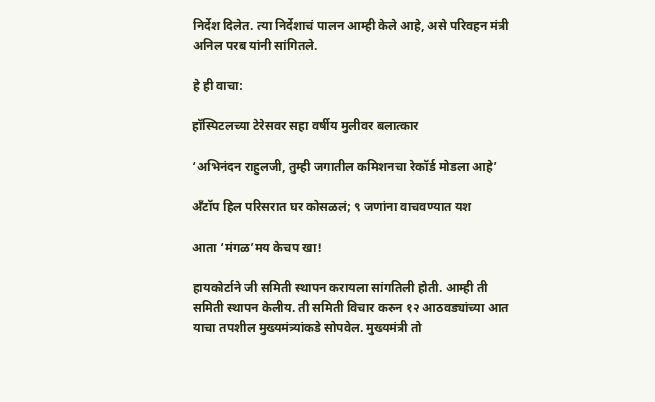निर्देश दिलेत. त्या निर्देशाचं पालन आम्ही केले आहे, असे परिवहन मंत्री अनिल परब यांनी सांगितले.

हे ही वाचा:

हॉस्पिटलच्या टेरेसवर सहा वर्षीय मुलीवर बलात्कार

‘अभिनंदन राहुलजी, तुम्ही जगातील कमिशनचा रेकॉर्ड मोडला आहे’

अँटॉप हिल परिसरात घर कोसळलं; ९ जणांना वाचवण्यात यश

आता ‘मंगळ’मय केचप खा!

हायकोर्टाने जी समिती स्थापन करायला सांगतिली होती. आम्ही ती समिती स्थापन केलीय. ती समिती विचार करुन १२ आठवड्यांच्या आत याचा तपशील मुख्यमंत्र्यांकडे सोपवेल. मुख्यमंत्री तो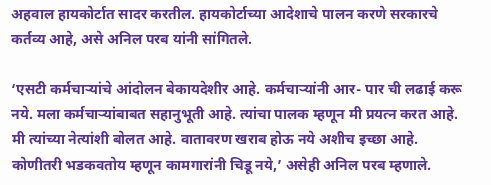अहवाल हायकोर्टात सादर करतील. हायकोर्टाच्या आदेशाचे पालन करणे सरकारचे कर्तव्य आहे, असे अनिल परब यांनी सांगितले.

‘एसटी कर्मचाऱ्यांचे आंदोलन बेकायदेशीर आहे. कर्मचाऱ्यांनी आर- पार ची लढाई करू नये. मला कर्मचाऱ्यांबाबत सहानुभूती आहे. त्यांचा पालक म्हणून मी प्रयत्न करत आहे. मी त्यांच्या नेत्यांशी बोलत आहे. वातावरण खराब होऊ नये अशीच इच्छा आहे. कोणीतरी भडकवतोय म्हणून कामगारांनी चिडू नये,’ असेही अनिल परब म्हणाले.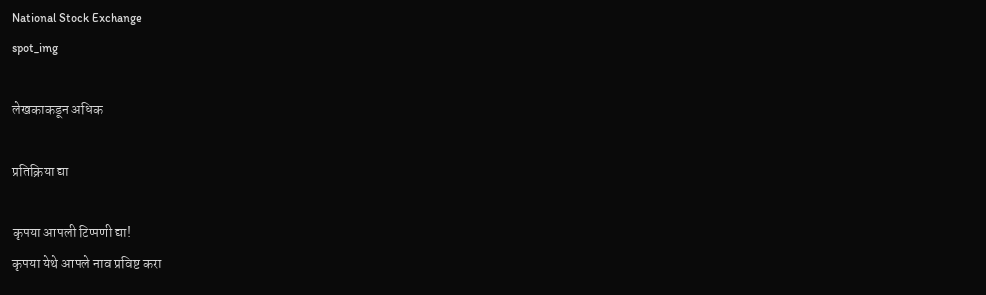National Stock Exchange
spot_img

लेखकाकडून अधिक

प्रतिक्रिया द्या

कृपया आपली टिप्पणी द्या!
कृपया येथे आपले नाव प्रविष्ट करा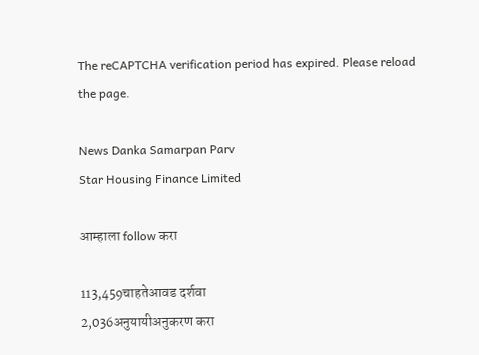The reCAPTCHA verification period has expired. Please reload the page.

News Danka Samarpan Parv
Star Housing Finance Limited

आम्हाला follow करा

113,459चाहतेआवड दर्शवा
2,036अनुयायीअनुकरण करा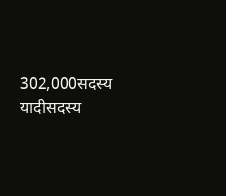302,000सदस्य यादीसदस्य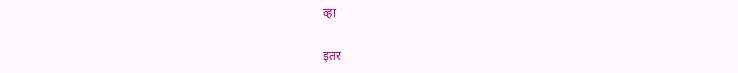व्हा

इतर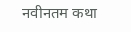नवीनतम कथा